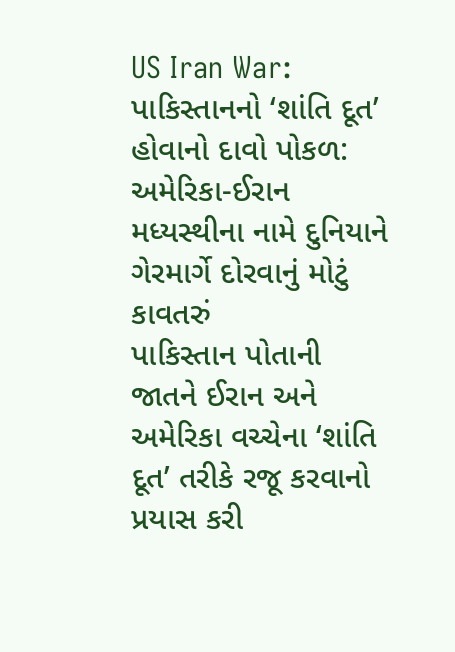US Iran War: પાકિસ્તાનનો ‘શાંતિ દૂત’ હોવાનો દાવો પોકળ: અમેરિકા-ઈરાન મધ્યસ્થીના નામે દુનિયાને ગેરમાર્ગે દોરવાનું મોટું કાવતરું
પાકિસ્તાન પોતાની જાતને ઈરાન અને અમેરિકા વચ્ચેના ‘શાંતિ દૂત’ તરીકે રજૂ કરવાનો પ્રયાસ કરી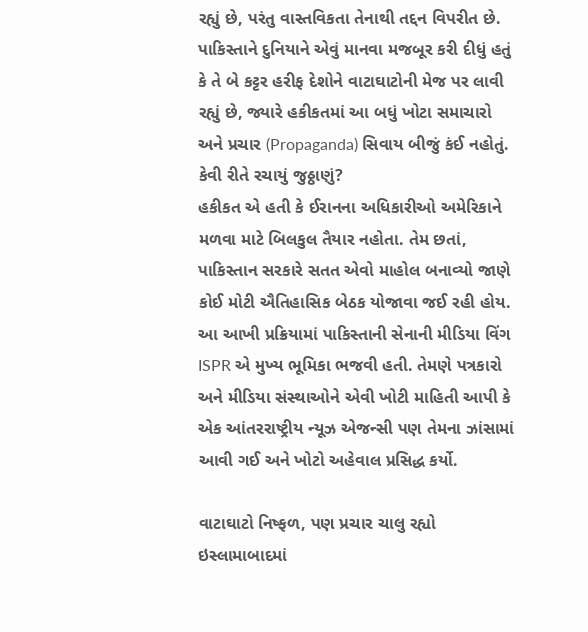રહ્યું છે, પરંતુ વાસ્તવિકતા તેનાથી તદ્દન વિપરીત છે. પાકિસ્તાને દુનિયાને એવું માનવા મજબૂર કરી દીધું હતું કે તે બે કટ્ટર હરીફ દેશોને વાટાઘાટોની મેજ પર લાવી રહ્યું છે, જ્યારે હકીકતમાં આ બધું ખોટા સમાચારો અને પ્રચાર (Propaganda) સિવાય બીજું કંઈ નહોતું.
કેવી રીતે રચાયું જુઠ્ઠાણું?
હકીકત એ હતી કે ઈરાનના અધિકારીઓ અમેરિકાને મળવા માટે બિલકુલ તૈયાર નહોતા. તેમ છતાં, પાકિસ્તાન સરકારે સતત એવો માહોલ બનાવ્યો જાણે કોઈ મોટી ઐતિહાસિક બેઠક યોજાવા જઈ રહી હોય. આ આખી પ્રક્રિયામાં પાકિસ્તાની સેનાની મીડિયા વિંગ ISPR એ મુખ્ય ભૂમિકા ભજવી હતી. તેમણે પત્રકારો અને મીડિયા સંસ્થાઓને એવી ખોટી માહિતી આપી કે એક આંતરરાષ્ટ્રીય ન્યૂઝ એજન્સી પણ તેમના ઝાંસામાં આવી ગઈ અને ખોટો અહેવાલ પ્રસિદ્ધ કર્યો.

વાટાઘાટો નિષ્ફળ, પણ પ્રચાર ચાલુ રહ્યો
ઇસ્લામાબાદમાં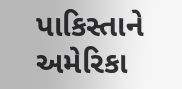પાકિસ્તાને અમેરિકા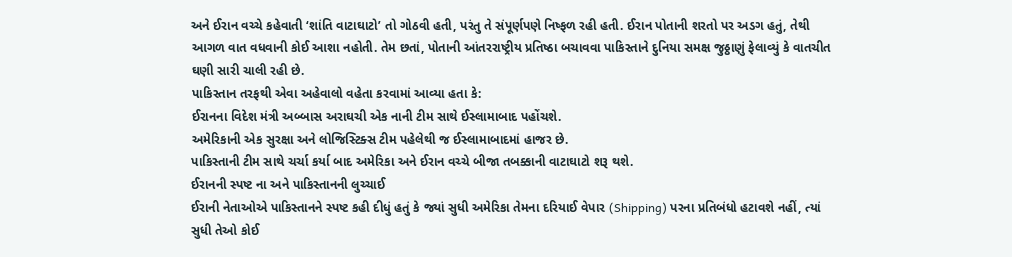અને ઈરાન વચ્ચે કહેવાતી ‘શાંતિ વાટાઘાટો’ તો ગોઠવી હતી, પરંતુ તે સંપૂર્ણપણે નિષ્ફળ રહી હતી. ઈરાન પોતાની શરતો પર અડગ હતું, તેથી આગળ વાત વધવાની કોઈ આશા નહોતી. તેમ છતાં, પોતાની આંતરરાષ્ટ્રીય પ્રતિષ્ઠા બચાવવા પાકિસ્તાને દુનિયા સમક્ષ જુઠ્ઠાણું ફેલાવ્યું કે વાતચીત ઘણી સારી ચાલી રહી છે.
પાકિસ્તાન તરફથી એવા અહેવાલો વહેતા કરવામાં આવ્યા હતા કે:
ઈરાનના વિદેશ મંત્રી અબ્બાસ અરાઘચી એક નાની ટીમ સાથે ઈસ્લામાબાદ પહોંચશે.
અમેરિકાની એક સુરક્ષા અને લોજિસ્ટિક્સ ટીમ પહેલેથી જ ઈસ્લામાબાદમાં હાજર છે.
પાકિસ્તાની ટીમ સાથે ચર્ચા કર્યા બાદ અમેરિકા અને ઈરાન વચ્ચે બીજા તબક્કાની વાટાઘાટો શરૂ થશે.
ઈરાનની સ્પષ્ટ ના અને પાકિસ્તાનની લુચ્ચાઈ
ઈરાની નેતાઓએ પાકિસ્તાનને સ્પષ્ટ કહી દીધું હતું કે જ્યાં સુધી અમેરિકા તેમના દરિયાઈ વેપાર (Shipping) પરના પ્રતિબંધો હટાવશે નહીં, ત્યાં સુધી તેઓ કોઈ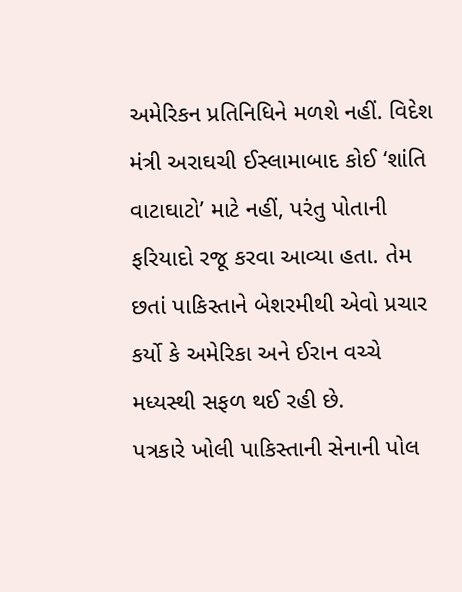અમેરિકન પ્રતિનિધિને મળશે નહીં. વિદેશ મંત્રી અરાઘચી ઈસ્લામાબાદ કોઈ ‘શાંતિ વાટાઘાટો’ માટે નહીં, પરંતુ પોતાની ફરિયાદો રજૂ કરવા આવ્યા હતા. તેમ છતાં પાકિસ્તાને બેશરમીથી એવો પ્રચાર કર્યો કે અમેરિકા અને ઈરાન વચ્ચે મધ્યસ્થી સફળ થઈ રહી છે.
પત્રકારે ખોલી પાકિસ્તાની સેનાની પોલ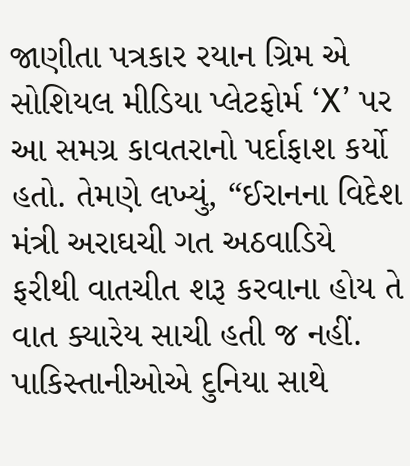જાણીતા પત્રકાર રયાન ગ્રિમ એ સોશિયલ મીડિયા પ્લેટફોર્મ ‘X’ પર આ સમગ્ર કાવતરાનો પર્દાફાશ કર્યો હતો. તેમણે લખ્યું, “ઈરાનના વિદેશ મંત્રી અરાઘચી ગત અઠવાડિયે ફરીથી વાતચીત શરૂ કરવાના હોય તે વાત ક્યારેય સાચી હતી જ નહીં. પાકિસ્તાનીઓએ દુનિયા સાથે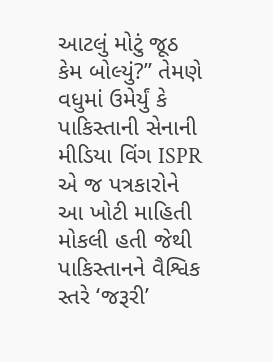આટલું મોટું જૂઠ કેમ બોલ્યું?” તેમણે વધુમાં ઉમેર્યું કે પાકિસ્તાની સેનાની મીડિયા વિંગ ISPR એ જ પત્રકારોને આ ખોટી માહિતી મોકલી હતી જેથી પાકિસ્તાનને વૈશ્વિક સ્તરે ‘જરૂરી’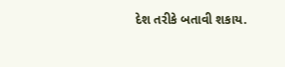દેશ તરીકે બતાવી શકાય.